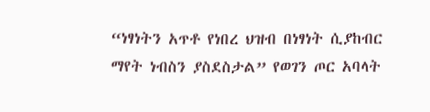“ነፃነትን አጥቶ የነበረ ህዝብ በነፃነት ሲያከብር ማየት ነብስን ያስደስታል” የወገን ጦር አባላት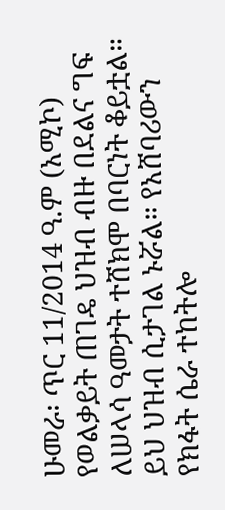ሁመራ፡ ጥር 11/2014 ዓ.ም (አሚኮ) የወልቃይት ጠገዴ ህዝብ ብዙ በደልና ግፍ ለሠላሳ ዓመታት ተሸክሞ በባርነት ቆይቷል። ይህ ህዝብ ሲታገል ኑሯል። የአሸባሪውን የክፋት ሴራ ተከትሎ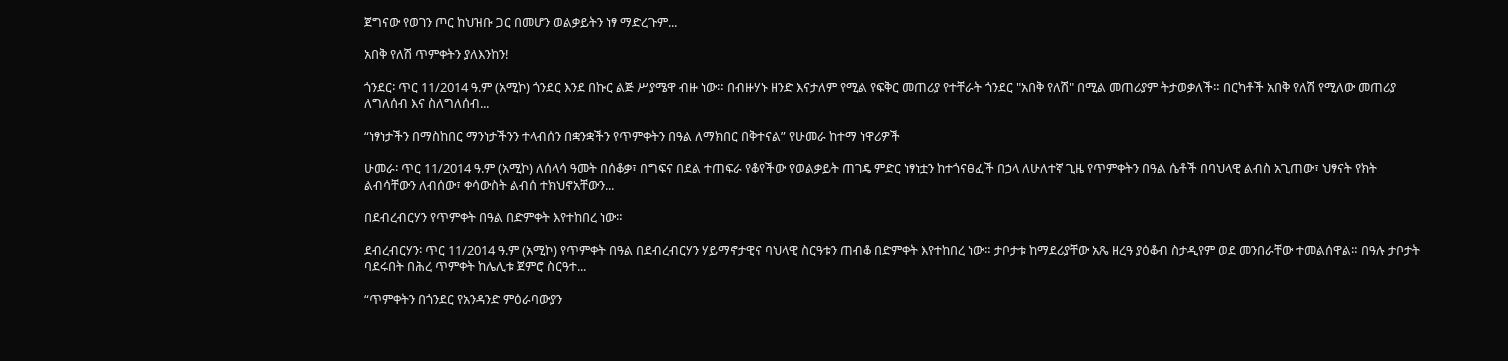ጀግናው የወገን ጦር ከህዝቡ ጋር በመሆን ወልቃይትን ነፃ ማድረጉም...

አበቅ የለሽ ጥምቀትን ያለእንከን!

ጎንደር፡ ጥር 11/2014 ዓ.ም (አሚኮ) ጎንደር እንደ በኩር ልጅ ሥያሜዋ ብዙ ነው። በብዙሃኑ ዘንድ እናታለም የሚል የፍቅር መጠሪያ የተቸራት ጎንደር "አበቅ የለሽ" በሚል መጠሪያም ትታወቃለች። በርካቶች አበቅ የለሽ የሚለው መጠሪያ ለግለሰብ እና ስለግለሰብ...

“ነፃነታችን በማስከበር ማንነታችንን ተላብሰን በቋንቋችን የጥምቀትን በዓል ለማክበር በቅተናል” የሁመራ ከተማ ነዋሪዎች

ሁመራ፡ ጥር 11/2014 ዓ.ም (አሚኮ) ለሰላሳ ዓመት በሰቆቃ፣ በግፍና በደል ተጠፍራ የቆየችው የወልቃይት ጠገዴ ምድር ነፃነቷን ከተጎናፀፈች በኃላ ለሁለተኛ ጊዜ የጥምቀትን በዓል ሴቶች በባህላዊ ልብስ አጊጠው፣ ህፃናት የክት ልብሳቸውን ለብሰው፣ ቀሳውስት ልብሰ ተክህኖአቸውን...

በደብረብርሃን የጥምቀት በዓል በድምቀት እየተከበረ ነው።

ደብረብርሃን፡ ጥር 11/2014 ዓ.ም (አሚኮ) የጥምቀት በዓል በደብረብርሃን ሃይማኖታዊና ባህላዊ ስርዓቱን ጠብቆ በድምቀት እየተከበረ ነው። ታቦታቱ ከማደሪያቸው አጼ ዘረዓ ያዕቆብ ስታዲየም ወደ መንበራቸው ተመልሰዋል። በዓሉ ታቦታት ባደሩበት በሕረ ጥምቀት ከሌሊቱ ጀምሮ ስርዓተ...

“ጥምቀትን በጎንደር የአንዳንድ ምዕራባውያን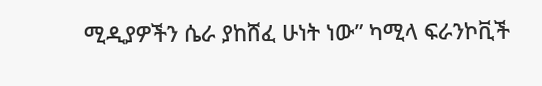ሚዲያዎችን ሴራ ያከሸፈ ሁነት ነው” ካሚላ ፍራንኮቪች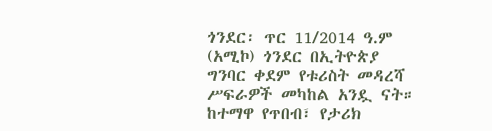ጎንደር፡ ጥር 11/2014 ዓ.ም (አሚኮ) ጎንደር በኢትዮጵያ ግንባር ቀደም የቱሪስት መዳረሻ ሥፍራዎች መካከል አንዷ ናት። ከተማዋ የጥበብ፣ የታሪክ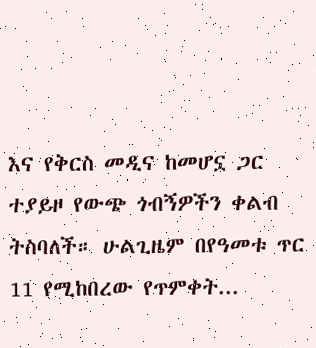እና የቅርስ መዲና ከመሆኗ ጋር ተያይዞ የውጭ ጎብኝዎችን ቀልብ ትስባለች። ሁልጊዜም በየዓመቱ ጥር 11 የሚከበረው የጥምቀት...